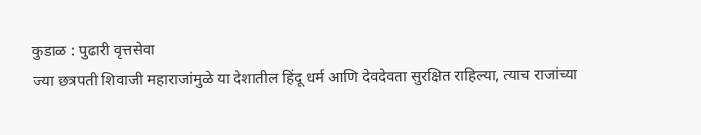कुडाळ : पुढारी वृत्तसेवा
ज्या छत्रपती शिवाजी महाराजांमुळे या देशातील हिंदू धर्म आणि देवदेवता सुरक्षित राहिल्या, त्याच राजांच्या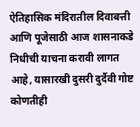ऐतिहासिक मंदिरातील दिवाबत्ती आणि पूजेसाठी आज शासनाकडे निधीची याचना करावी लागत आहे, यासारखी दुसरी दुर्दैवी गोष्ट कोणतीही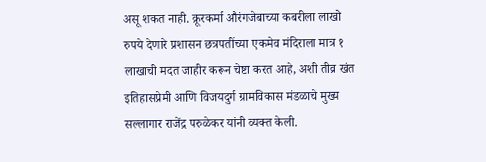असू शकत नाही. क्रूरकर्मा औरंगजेबाच्या कबरीला लाखो रुपये देणारे प्रशासन छत्रपतींच्या एकमेव मंदिराला मात्र १ लाखाची मदत जाहीर करून चेष्टा करत आहे, अशी तीव्र खंत इतिहासप्रेमी आणि विजयदुर्ग ग्रामविकास मंडळाचे मुख्य सल्लागार राजेंद्र परुळेकर यांनी व्यक्त केली.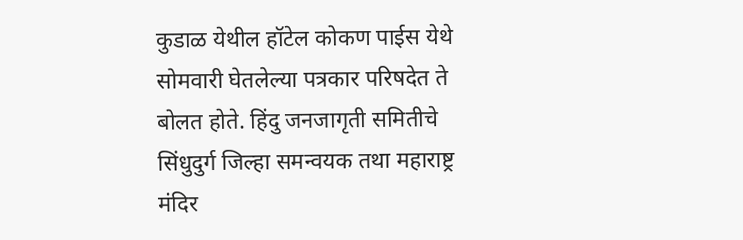कुडाळ येथील हॉटेल कोकण पाईस येथे सोमवारी घेतलेल्या पत्रकार परिषदेत ते बोलत होते. हिंदु जनजागृती समितीचे सिंधुदुर्ग जिल्हा समन्वयक तथा महाराष्ट्र मंदिर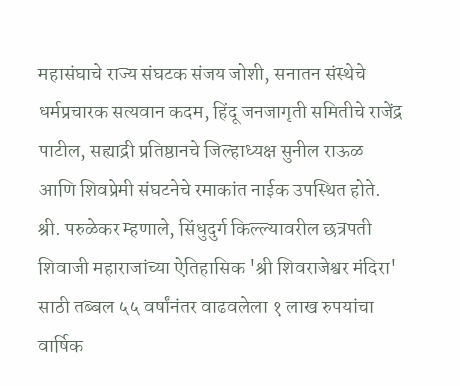महासंघाचे राज्य संघटक संजय जोशी, सनातन संस्थेचे धर्मप्रचारक सत्यवान कदम, हिंदू जनजागृती समितीचे राजेंद्र पाटील, सह्याद्री प्रतिष्ठानचे जिल्हाध्यक्ष सुनील राऊळ आणि शिवप्रेमी संघटनेचे रमाकांत नाईक उपस्थित होते.
श्री. परुळेकर म्हणाले, सिंधुदुर्ग किल्ल्यावरील छत्रपती शिवाजी महाराजांच्या ऐतिहासिक 'श्री शिवराजेश्वर मंदिरा' साठी तब्बल ५५ वर्षांनंतर वाढवलेला १ लाख रुपयांचा वार्षिक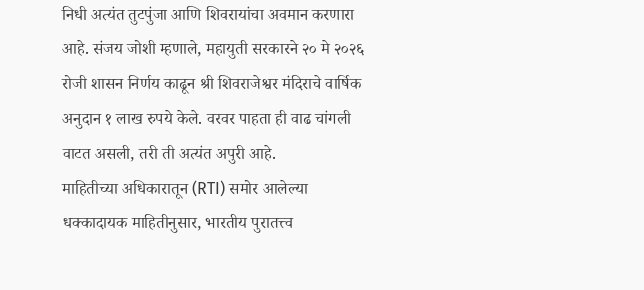निधी अत्यंत तुटपुंजा आणि शिवरायांचा अवमान करणारा आहे. संजय जोशी म्हणाले, महायुती सरकारने २० मे २०२६ रोजी शासन निर्णय काढून श्री शिवराजेश्वर मंदिराचे वार्षिक अनुदान १ लाख रुपये केले. वरवर पाहता ही वाढ चांगली वाटत असली, तरी ती अत्यंत अपुरी आहे.
माहितीच्या अधिकारातून (RTI) समोर आलेल्या धक्कादायक माहितीनुसार, भारतीय पुरातत्त्व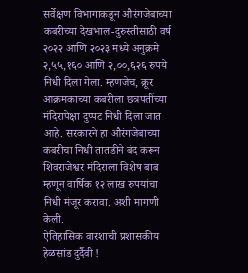सर्वेक्षण विभागाकडून औरंगजेबाच्या कबरीच्या देखभाल-दुरुस्तीसाठी वर्ष २०२२ आणि २०२३ मध्ये अनुक्रमे २,५५,१६० आणि २,००,६२६ रुपये निधी दिला गेला. म्हणजेच, क्रूर आक्रमकाच्या कबरीला छत्रपतींच्या मंदिरापेक्षा दुप्पट निधी दिला जात आहे. सरकारने हा औरंगजेबाच्या कबरीचा निधी तातडीने बंद करून शिवराजेश्वर मंदिराला विशेष बाब म्हणून वार्षिक १२ लाख रुपयांचा निधी मंजूर करावा. अशी मागणी केली.
ऐतिहासिक वारशाची प्रशासकीय हेळसांड दुर्दैवी !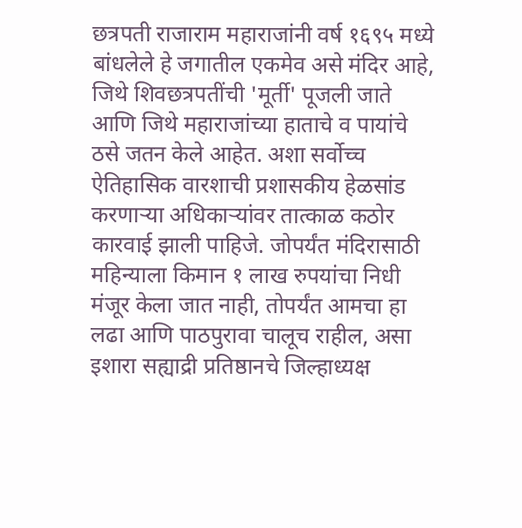छत्रपती राजाराम महाराजांनी वर्ष १६९५ मध्ये बांधलेले हे जगातील एकमेव असे मंदिर आहे, जिथे शिवछत्रपतींची 'मूर्ती' पूजली जाते आणि जिथे महाराजांच्या हाताचे व पायांचे ठसे जतन केले आहेत. अशा सर्वोच्च ऐतिहासिक वारशाची प्रशासकीय हेळसांड करणाऱ्या अधिकाऱ्यांवर तात्काळ कठोर कारवाई झाली पाहिजे. जोपर्यंत मंदिरासाठी महिन्याला किमान १ लाख रुपयांचा निधी मंजूर केला जात नाही, तोपर्यंत आमचा हा लढा आणि पाठपुरावा चालूच राहील, असा इशारा सह्याद्री प्रतिष्ठानचे जिल्हाध्यक्ष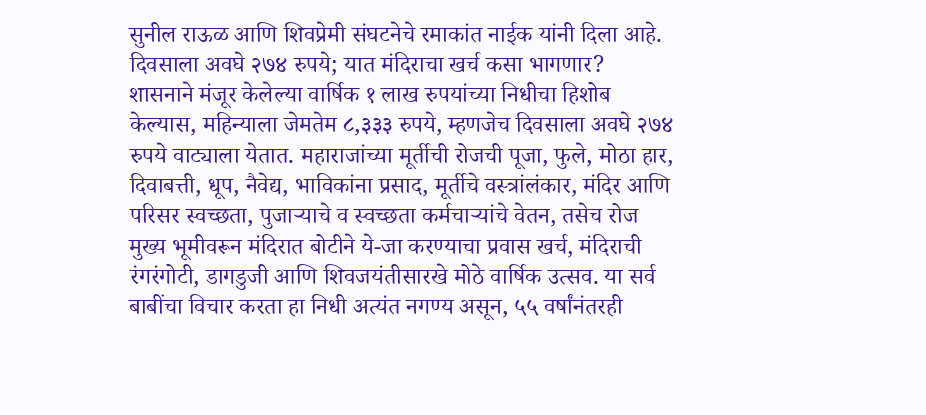सुनील राऊळ आणि शिवप्रेमी संघटनेचे रमाकांत नाईक यांनी दिला आहे.
दिवसाला अवघे २७४ रुपये; यात मंदिराचा खर्च कसा भागणार?
शासनाने मंजूर केलेल्या वार्षिक १ लाख रुपयांच्या निधीचा हिशोब केल्यास, महिन्याला जेमतेम ८,३३३ रुपये, म्हणजेच दिवसाला अवघे २७४ रुपये वाट्याला येतात. महाराजांच्या मूर्तीची रोजची पूजा, फुले, मोठा हार, दिवाबत्ती, धूप, नैवेद्य, भाविकांना प्रसाद, मूर्तीचे वस्त्रांलंकार, मंदिर आणि परिसर स्वच्छता, पुजाऱ्याचे व स्वच्छता कर्मचाऱ्यांचे वेतन, तसेच रोज मुख्य भूमीवरून मंदिरात बोटीने ये-जा करण्याचा प्रवास खर्च, मंदिराची रंगरंगोटी, डागडुजी आणि शिवजयंतीसारखे मोठे वार्षिक उत्सव. या सर्व बाबींचा विचार करता हा निधी अत्यंत नगण्य असून, ५५ वर्षांनंतरही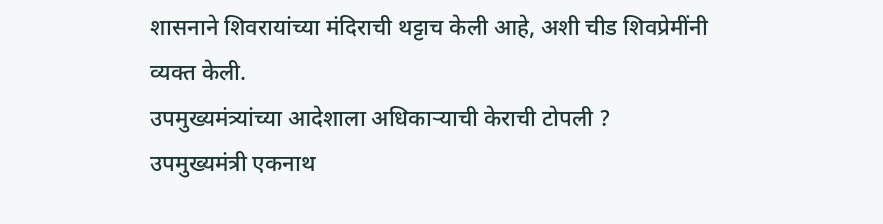शासनाने शिवरायांच्या मंदिराची थट्टाच केली आहे, अशी चीड शिवप्रेमींनी व्यक्त केली.
उपमुख्यमंत्र्यांच्या आदेशाला अधिकाऱ्याची केराची टोपली ?
उपमुख्यमंत्री एकनाथ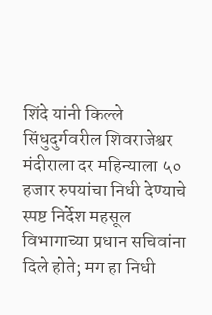शिंदे यांनी किल्ले सिंधुदुर्गवरील शिवराजेश्वर मंदीराला दर महिन्याला ५० हजार रुपयांचा निधी देण्याचे स्पष्ट निर्देश महसूल विभागाच्या प्रधान सचिवांना दिले होते; मग हा निधी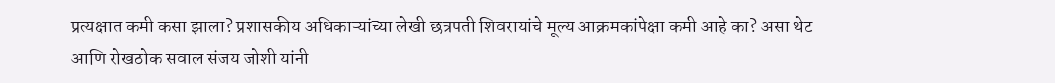प्रत्यक्षात कमी कसा झाला? प्रशासकीय अधिकाऱ्यांच्या लेखी छत्रपती शिवरायांचे मूल्य आक्रमकांपेक्षा कमी आहे का? असा थेट आणि रोखठोक सवाल संजय जोशी यांनी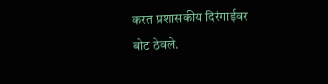करत प्रशासकीय दिरंगाईवर बोट ठेवले.